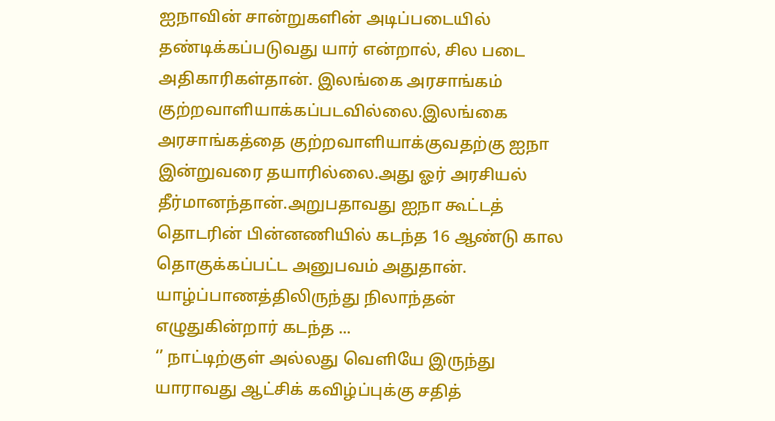ஐநாவின் சான்றுகளின் அடிப்படையில் தண்டிக்கப்படுவது யார் என்றால், சில படை அதிகாரிகள்தான். இலங்கை அரசாங்கம் குற்றவாளியாக்கப்படவில்லை.இலங்கை அரசாங்கத்தை குற்றவாளியாக்குவதற்கு ஐநா இன்றுவரை தயாரில்லை.அது ஓர் அரசியல் தீர்மானந்தான்.அறுபதாவது ஐநா கூட்டத் தொடரின் பின்னணியில் கடந்த 16 ஆண்டு கால தொகுக்கப்பட்ட அனுபவம் அதுதான். யாழ்ப்பாணத்திலிருந்து நிலாந்தன் எழுதுகின்றார் கடந்த ...
‘’ நாட்டிற்குள் அல்லது வெளியே இருந்து யாராவது ஆட்சிக் கவிழ்ப்புக்கு சதித்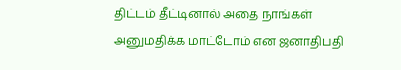திட்டம் தீட்டினால் அதை நாங்கள் அனுமதிக்க மாட்டோம் என ஜனாதிபதி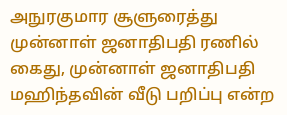அநுரகுமார சூளுரைத்து முன்னாள் ஜனாதிபதி ரணில் கைது, முன்னாள் ஜனாதிபதி மஹிந்தவின் வீடு பறிப்பு என்ற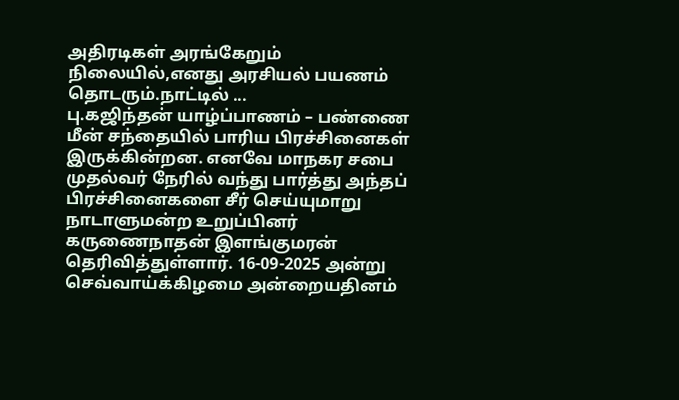அதிரடிகள் அரங்கேறும் நிலையில்,எனது அரசியல் பயணம் தொடரும்.நாட்டில் ...
பு.கஜிந்தன் யாழ்ப்பாணம் – பண்ணை மீன் சந்தையில் பாரிய பிரச்சினைகள் இருக்கின்றன. எனவே மாநகர சபை முதல்வர் நேரில் வந்து பார்த்து அந்தப் பிரச்சினைகளை சீர் செய்யுமாறு நாடாளுமன்ற உறுப்பினர் கருணைநாதன் இளங்குமரன் தெரிவித்துள்ளார். 16-09-2025 அன்று செவ்வாய்க்கிழமை அன்றையதினம்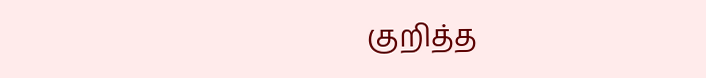குறித்த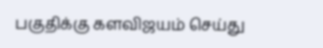பகுதிக்கு களவிஜயம் செய்து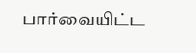பார்வையிட்ட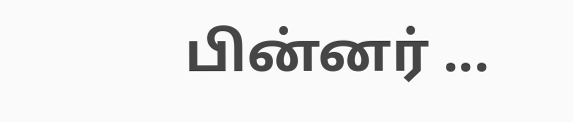பின்னர் ...